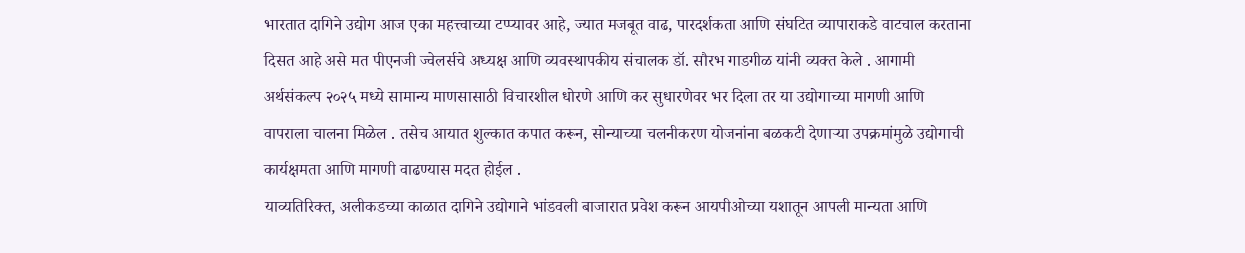भारतात दागिने उद्योग आज एका महत्त्वाच्या टप्प्यावर आहे, ज्यात मजबूत वाढ, पारदर्शकता आणि संघटित व्यापाराकडे वाटचाल करताना दिसत आहे असे मत पीएनजी ज्वेलर्सचे अध्यक्ष आणि व्यवस्थापकीय संचालक डॉ. सौरभ गाडगीळ यांनी व्यक्त केले . आगामी अर्थसंकल्प २०२५ मध्ये सामान्य माणसासाठी विचारशील धोरणे आणि कर सुधारणेवर भर दिला तर या उद्योगाच्या मागणी आणि वापराला चालना मिळेल . तसेच आयात शुल्कात कपात करून, सोन्याच्या चलनीकरण योजनांना बळकटी देणाऱ्या उपक्रमांमुळे उद्योगाची कार्यक्षमता आणि मागणी वाढण्यास मदत होईल .
याव्यतिरिक्त, अलीकडच्या काळात दागिने उद्योगाने भांडवली बाजारात प्रवेश करून आयपीओच्या यशातून आपली मान्यता आणि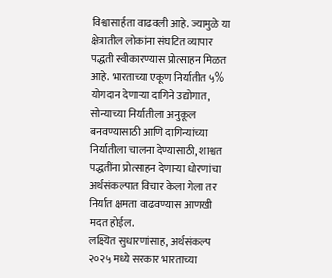विश्वासार्हता वाढवली आहे. ज्यामुळे या क्षेत्रातील लोकांना संघटित व्यापार पद्धती स्वीकारण्यास प्रोत्साहन मिळत आहे. भारताच्या एकूण निर्यातीत ५% योगदान देणाऱ्या दागिने उद्योगात, सोन्याच्या निर्यातीला अनुकूल बनवण्यासाठी आणि दागिन्यांच्या निर्यातीला चालना देण्यासाठी, शाश्वत पद्धतींना प्रोत्साहन देणाऱ्या धोरणांचा अर्थसंकल्पात विचार केला गेला तर निर्यात क्षमता वाढवण्यास आणखी मदत होईल.
लक्ष्यित सुधारणांसाह, अर्थसंकल्प २०२५ मध्ये सरकार भारताच्या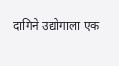दागिने उद्योगाला एक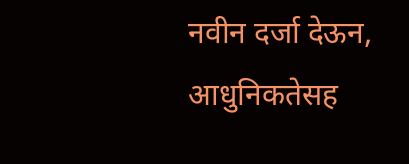नवीन दर्जा देऊन, आधुनिकतेसह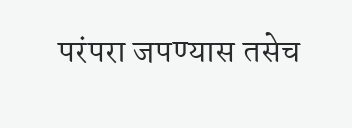परंपरा जपण्यास तसेच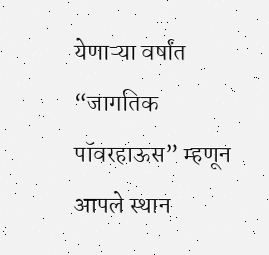येणाऱ्या वर्षांत “जागतिक पॉवरहाऊस” म्हणून आपले स्थान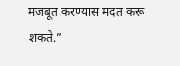मजबूत करण्यास मदत करू शकते.”